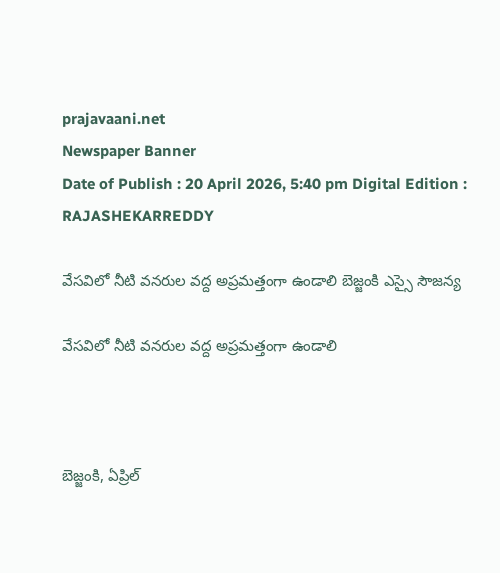prajavaani.net
Newspaper Banner
Date of Publish : 20 April 2026, 5:40 pm Digital Edition : RAJASHEKARREDDY

వేసవిలో నీటి వనరుల వద్ద అప్రమత్తంగా ఉండాలి బెజ్జంకి ఎస్సై సౌజన్య

వేసవిలో నీటి వనరుల వద్ద అప్రమత్తంగా ఉండాలి



బెజ్జంకి, ఏప్రిల్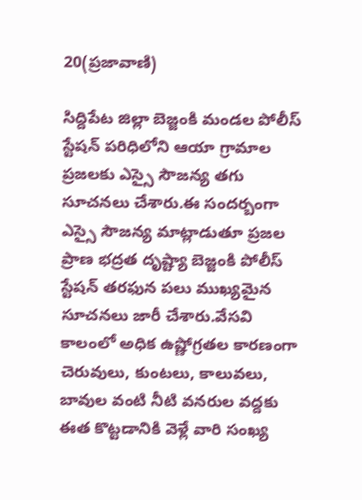20(ప్రజావాణి)

సిద్దిపేట జిల్లా బెజ్జంకి మండల పోలీస్ స్టేషన్ పరిధిలోని ఆయా గ్రామాల ప్రజలకు ఎస్సై సౌజన్య తగు సూచనలు చేశారు.ఈ సందర్బంగా ఎస్సై సౌజన్య మాట్లాడుతూ ప్రజల ప్రాణ భద్రత దృష్ట్యా బెజ్జంకి పోలీస్ స్టేషన్ తరఫున పలు ముఖ్యమైన సూచనలు జారీ చేశారు.వేసవి కాలంలో అధిక ఉష్ణోగ్రతల కారణంగా చెరువులు, కుంటలు, కాలువలు, బావుల వంటి నీటి వనరుల వద్దకు ఈత కొట్టడానికి వెళ్లే వారి సంఖ్య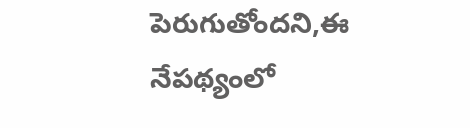పెరుగుతోందని,ఈ నేపథ్యంలో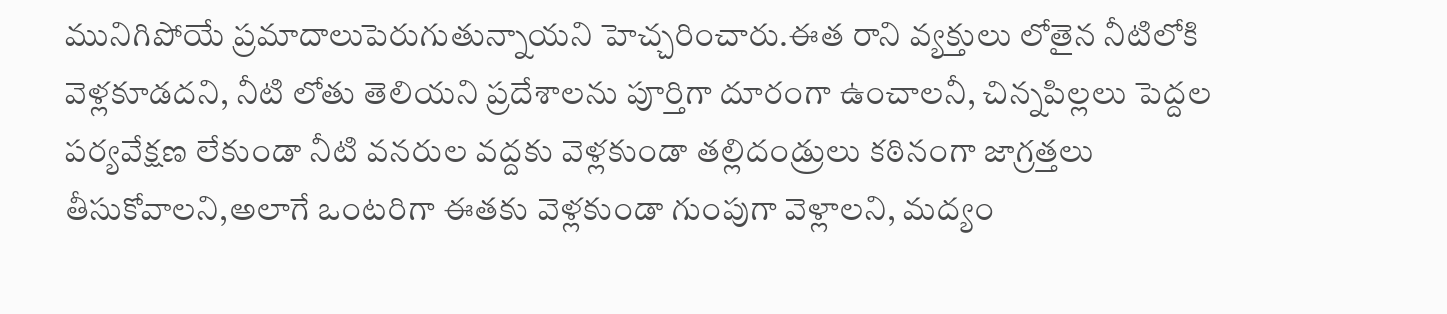మునిగిపోయే ప్రమాదాలుపెరుగుతున్నాయని హెచ్చరించారు.ఈత రాని వ్యక్తులు లోతైన నీటిలోకి వెళ్లకూడదని, నీటి లోతు తెలియని ప్రదేశాలను పూర్తిగా దూరంగా ఉంచాలనీ, చిన్నపిల్లలు పెద్దల పర్యవేక్షణ లేకుండా నీటి వనరుల వద్దకు వెళ్లకుండా తల్లిదండ్రులు కఠినంగా జాగ్రత్తలు తీసుకోవాలని,అలాగే ఒంటరిగా ఈతకు వెళ్లకుండా గుంపుగా వెళ్లాలని, మద్యం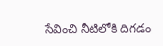సేవించి నీటిలోకి దిగడం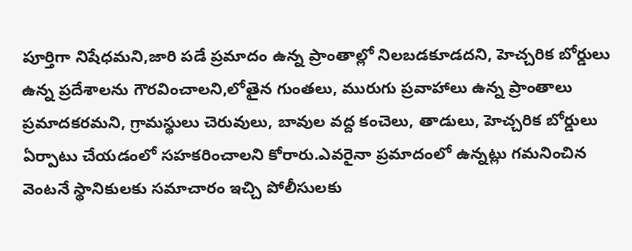పూర్తిగా నిషేధమని,జారి పడే ప్రమాదం ఉన్న ప్రాంతాల్లో నిలబడకూడదని, హెచ్చరిక బోర్డులు ఉన్న ప్రదేశాలను గౌరవించాలని,లోతైన గుంతలు, మురుగు ప్రవాహాలు ఉన్న ప్రాంతాలు ప్రమాదకరమని, గ్రామస్థులు చెరువులు, బావుల వద్ద కంచెలు, తాడులు, హెచ్చరిక బోర్డులు ఏర్పాటు చేయడంలో సహకరించాలని కోరారు.ఎవరైనా ప్రమాదంలో ఉన్నట్లు గమనించిన వెంటనే స్థానికులకు సమాచారం ఇచ్చి పోలీసులకు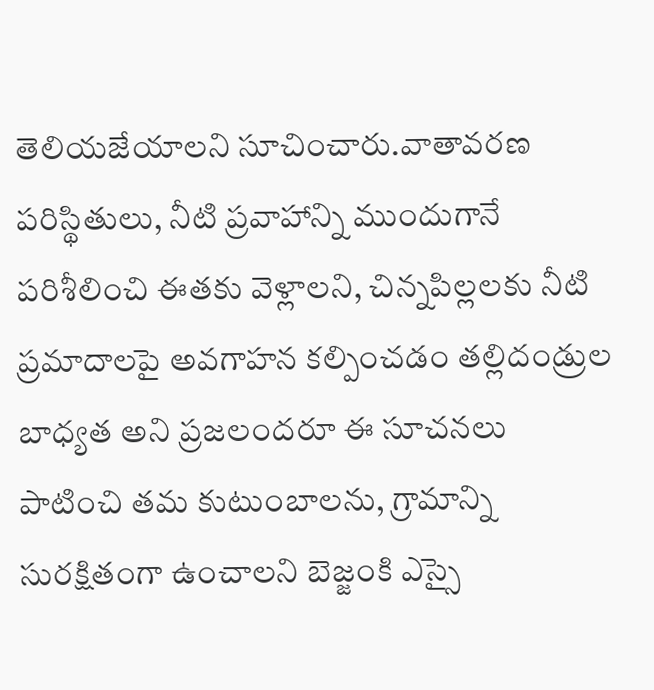తెలియజేయాలని సూచించారు.వాతావరణ పరిస్థితులు, నీటి ప్రవాహాన్ని ముందుగానే పరిశీలించి ఈతకు వెళ్లాలని, చిన్నపిల్లలకు నీటి ప్రమాదాలపై అవగాహన కల్పించడం తల్లిదండ్రుల బాధ్యత అని ప్రజలందరూ ఈ సూచనలు పాటించి తమ కుటుంబాలను, గ్రామాన్ని సురక్షితంగా ఉంచాలని బెజ్జంకి ఎస్సై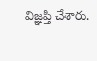విజ్ఞప్తి చేశారు.